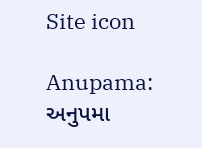Site icon

Anupama: અનુપમા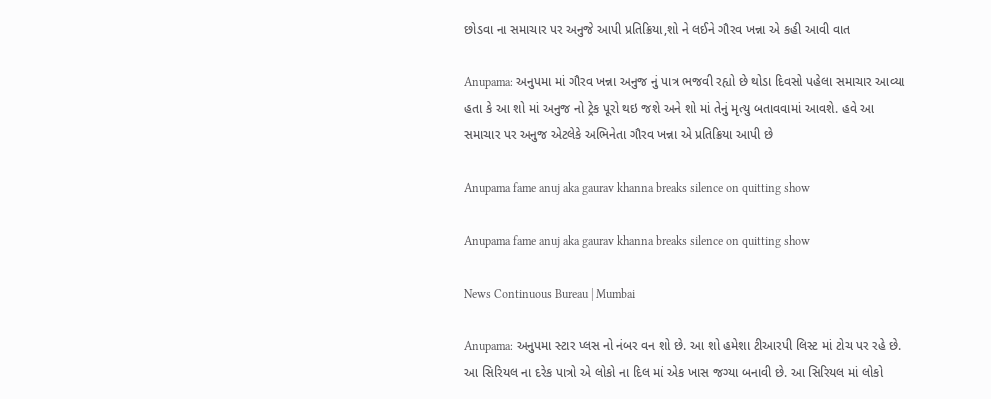છોડવા ના સમાચાર પર અનુજે આપી પ્રતિક્રિયા,શો ને લઈને ગૌરવ ખન્ના એ કહી આવી વાત

Anupama: અનુપમા માં ગૌરવ ખન્ના અનુજ નું પાત્ર ભજવી રહ્યો છે થોડા દિવસો પહેલા સમાચાર આવ્યા હતા કે આ શો માં અનુજ નો ટ્રેક પૂરો થઇ જશે અને શો માં તેનું મૃત્યુ બતાવવામાં આવશે. હવે આ સમાચાર પર અનુજ એટલેકે અભિનેતા ગૌરવ ખન્ના એ પ્રતિક્રિયા આપી છે

Anupama fame anuj aka gaurav khanna breaks silence on quitting show

Anupama fame anuj aka gaurav khanna breaks silence on quitting show

News Continuous Bureau | Mumbai

Anupama: અનુપમા સ્ટાર પ્લસ નો નંબર વન શો છે. આ શો હમેશા ટીઆરપી લિસ્ટ માં ટોચ પર રહે છે. આ સિરિયલ ના દરેક પાત્રો એ લોકો ના દિલ માં એક ખાસ જગ્યા બનાવી છે. આ સિરિયલ માં લોકો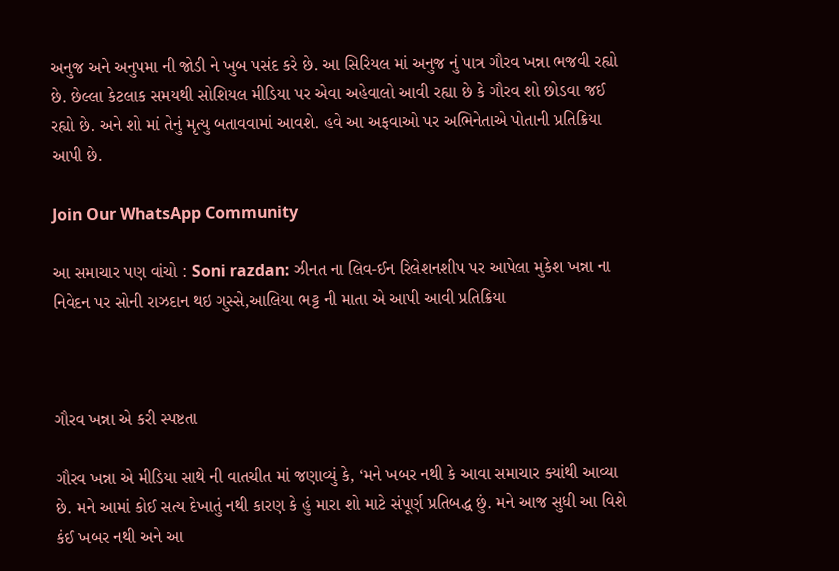અનુજ અને અનુપમા ની જોડી ને ખુબ પસંદ કરે છે. આ સિરિયલ માં અનુજ નું પાત્ર ગૌરવ ખન્ના ભજવી રહ્યો છે. છેલ્લા કેટલાક સમયથી સોશિયલ મીડિયા પર એવા અહેવાલો આવી રહ્યા છે કે ગૌરવ શો છોડવા જઈ રહ્યો છે. અને શો માં તેનું મૃત્યુ બતાવવામાં આવશે. હવે આ અફવાઓ પર અભિનેતાએ પોતાની પ્રતિક્રિયા આપી છે.

Join Our WhatsApp Community

આ સમાચાર પણ વાંચો : Soni razdan: ઝીનત ના લિવ-ઈન રિલેશનશીપ પર આપેલા મુકેશ ખન્ના ના નિવેદન પર સોની રાઝદાન થઇ ગુસ્સે,આલિયા ભટ્ટ ની માતા એ આપી આવી પ્રતિક્રિયા



ગૌરવ ખન્ના એ કરી સ્પષ્ટતા

ગૌરવ ખન્ના એ મીડિયા સાથે ની વાતચીત માં જણાવ્યું કે, ‘મને ખબર નથી કે આવા સમાચાર ક્યાંથી આવ્યા છે. મને આમાં કોઈ સત્ય દેખાતું નથી કારણ કે હું મારા શો માટે સંપૂર્ણ પ્રતિબદ્ધ છું. મને આજ સુધી આ વિશે કંઈ ખબર નથી અને આ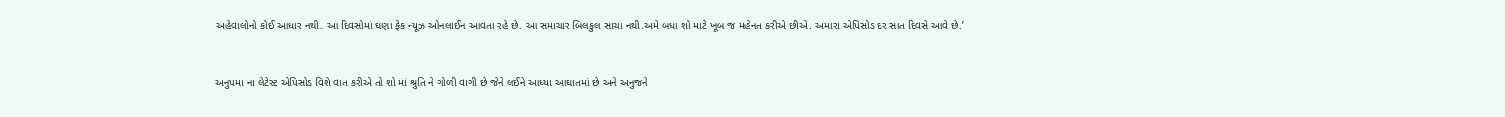અહેવાલોનો કોઈ આધાર નથી. આ દિવસોમાં ઘણા ફેક ન્યૂઝ ઓનલાઈન આવતા રહે છે. આ સમાચાર બિલકુલ સાચા નથી.અમે બધા શો માટે ખૂબ જ મહેનત કરીએ છીએ. અમારા એપિસોડ દર સાત દિવસે આવે છે.’


અનુપમા ના લેટેસ્ટ એપિસોડ વિશે વાત કરીએ તો શો માં શ્રુતિ ને ગોળી વાગી છે જેને લઈને આધ્યા આઘાતમાં છે અને અનુજને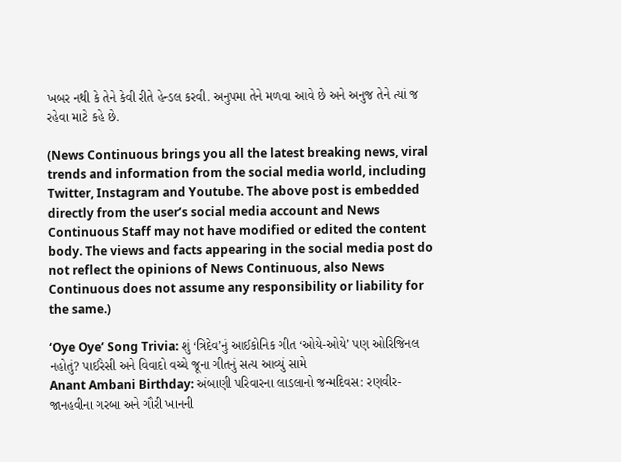ખબર નથી કે તેને કેવી રીતે હેન્ડલ કરવી. અનુપમા તેને મળવા આવે છે અને અનુજ તેને ત્યાં જ રહેવા માટે કહે છે.

(News Continuous brings you all the latest breaking news, viral trends and information from the social media world, including Twitter, Instagram and Youtube. The above post is embedded directly from the user’s social media account and News Continuous Staff may not have modified or edited the content body. The views and facts appearing in the social media post do not reflect the opinions of News Continuous, also News Continuous does not assume any responsibility or liability for the same.)

‘Oye Oye’ Song Trivia: શું ‘ત્રિદેવ’નું આઈકોનિક ગીત ‘ઓયે-ઓયે’ પણ ઓરિજિનલ નહોતું? પાઈરેસી અને વિવાદો વચ્ચે જૂના ગીતનું સત્ય આવ્યું સામે
Anant Ambani Birthday: અંબાણી પરિવારના લાડલાનો જન્મદિવસ: રણવીર-જાનહવીના ગરબા અને ગૌરી ખાનની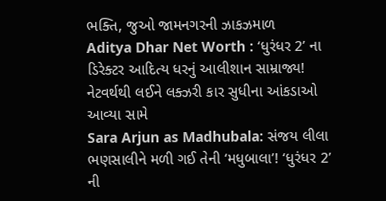ભક્તિ, જુઓ જામનગરની ઝાકઝમાળ
Aditya Dhar Net Worth : ‘ધુરંધર 2’ ના ડિરેક્ટર આદિત્ય ધરનું આલીશાન સામ્રાજ્ય! નેટવર્થથી લઈને લક્ઝરી કાર સુધીના આંકડાઓ આવ્યા સામે
Sara Arjun as Madhubala: સંજય લીલા ભણસાલીને મળી ગઈ તેની ‘મધુબાલા’! ‘ધુરંધર 2’ ની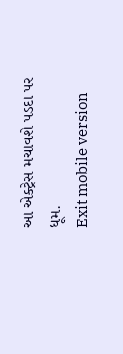આ એક્ટ્રેસ મચાવશે પડદા પર ધૂમ.
Exit mobile version